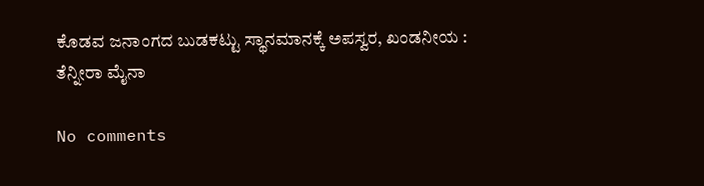ಕೊಡವ ಜನಾಂಗದ ಬುಡಕಟ್ಟು ಸ್ಥಾನಮಾನಕ್ಕೆ ಅಪಸ್ವರ, ಖಂಡನೀಯ : ತೆನ್ನೀರಾ ಮೈನಾ

No comments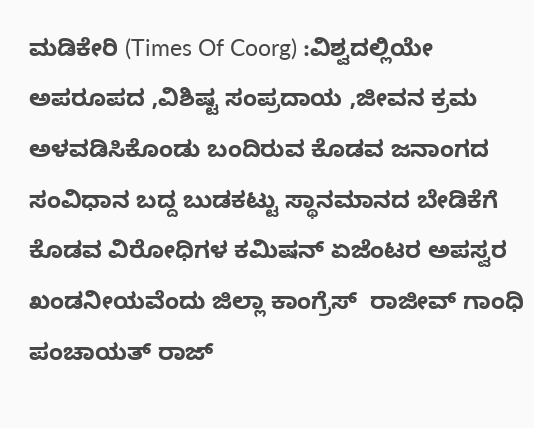ಮಡಿಕೇರಿ (Times Of Coorg) :ವಿಶ್ವದಲ್ಲಿಯೇ ಅಪರೂಪದ ,ವಿಶಿಷ್ಟ ಸಂಪ್ರದಾಯ ,ಜೀವನ ಕ್ರಮ ಅಳವಡಿಸಿಕೊಂಡು ಬಂದಿರುವ ಕೊಡವ ಜನಾಂಗದ ಸಂವಿಧಾನ ಬದ್ದ ಬುಡಕಟ್ಟು ಸ್ಥಾನಮಾನದ ಬೇಡಿಕೆಗೆ ಕೊಡವ ವಿರೋಧಿಗಳ ಕಮಿಷನ್ ಏಜೆಂಟರ ಅಪಸ್ವರ ಖಂಡನೀಯವೆಂದು ಜಿಲ್ಲಾ ಕಾಂಗ್ರೆಸ್  ರಾಜೀವ್ ಗಾಂಧಿ ಪಂಚಾಯತ್ ರಾಜ್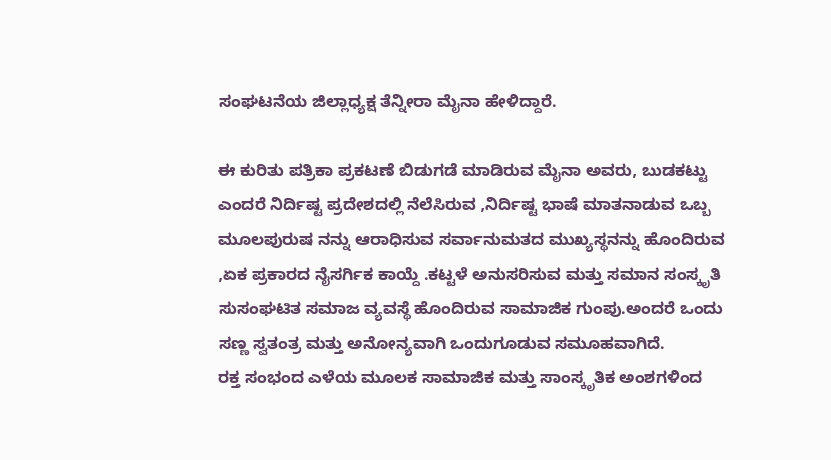ಸಂಘಟನೆಯ ಜಿಲ್ಲಾಧ್ಯಕ್ಷ ತೆನ್ನೀರಾ ‌ಮೈನಾ ಹೇಳಿದ್ದಾರೆ.

ಈ ಕುರಿತು ಪತ್ರಿಕಾ ಪ್ರಕಟಣೆ ಬಿಡುಗಡೆ ಮಾಡಿರುವ ಮೈನಾ ಅವರು, ಬುಡಕಟ್ಟು ಎಂದರೆ ನಿರ್ದಿಷ್ಟ ಪ್ರದೇಶದಲ್ಲಿ ನೆಲೆಸಿರುವ ,ನಿರ್ದಿಷ್ಟ ಭಾಷೆ ಮಾತನಾಡುವ ಒಬ್ಬ ಮೂಲಪುರುಷ ನನ್ನು ಆರಾಧಿಸುವ ಸರ್ವಾನುಮತದ ಮುಖ್ಯಸ್ಥನನ್ನು ಹೊಂದಿರುವ ,ಏಕ ಪ್ರಕಾರದ ನೈಸರ್ಗಿಕ ಕಾಯ್ದೆ .ಕಟ್ಟಳೆ ಅನುಸರಿಸುವ ಮತ್ತು ಸಮಾನ ಸಂಸ್ಕೃತಿ ಸುಸಂಘಟಿತ ಸಮಾಜ ವ್ಯವಸ್ಥೆ ಹೊಂದಿರುವ ಸಾಮಾಜಿಕ ಗುಂಪು.ಅಂದರೆ ಒಂದು ಸಣ್ಣ ಸ್ವತಂತ್ರ ಮತ್ತು ಅನೋನ್ಯವಾಗಿ ಒಂದುಗೂಡುವ ಸಮೂಹವಾಗಿದೆ.
ರಕ್ತ ಸಂಭಂದ ಎಳೆಯ ಮೂಲಕ ಸಾಮಾಜಿಕ ಮತ್ತು ಸಾಂಸ್ಕೃತಿಕ ಅಂಶಗಳಿಂದ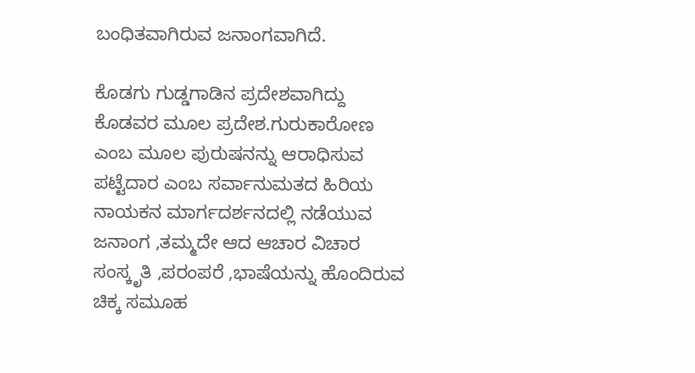ಬಂಧಿತವಾಗಿರುವ ಜನಾಂಗವಾಗಿದೆ.

ಕೊಡಗು ಗುಡ್ಡಗಾಡಿನ ಪ್ರದೇಶವಾಗಿದ್ದು ಕೊಡವರ ಮೂಲ ಪ್ರದೇಶ.ಗುರುಕಾರೋಣ ಎಂಬ ಮೂಲ ಪುರುಷನನ್ನು ಆರಾಧಿಸುವ ಪಟ್ಟೆದಾರ ಎಂಬ ಸರ್ವಾನುಮತದ ಹಿರಿಯ ನಾಯಕನ ಮಾರ್ಗದರ್ಶನದಲ್ಲಿ ನಡೆಯುವ ಜನಾಂಗ ,ತಮ್ಮದೇ ಆದ ಆಚಾರ ವಿಚಾರ ಸಂಸ್ಕೃತಿ ,ಪರಂಪರೆ ,ಭಾಷೆಯನ್ನು ಹೊಂದಿರುವ ಚಿಕ್ಕ ಸಮೂಹ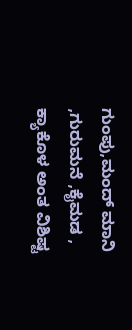ಗುಂಪು,ಮಂದ್ ಮಾನಿ ,ಗುರುಮನೆ ,ಕೈಮಡ ,
ಕ್ಯಾಕೊಳ ಅಂತ ವಿಶಿಷ್ಟ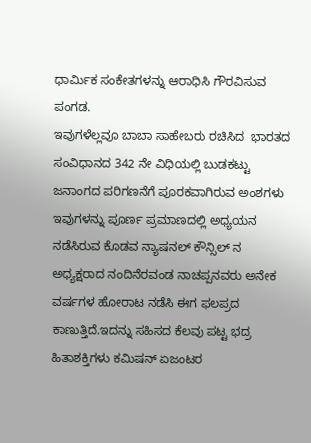ಧಾರ್ಮಿಕ ಸಂಕೇತಗಳನ್ನು ಆರಾಧಿಸಿ ಗೌರವಿಸುವ ಪಂಗಡ.
ಇವುಗಳೆಲ್ಲವೂ ಬಾಬಾ ಸಾಹೇಬರು ರಚಿಸಿದ  ಭಾರತದ ಸಂವಿಧಾನದ 342 ನೇ ವಿಧಿಯಲ್ಲಿ ಬುಡಕಟ್ಟು ಜನಾಂಗದ ಪರಿಗಣನೆಗೆ ಪೂರಕವಾಗಿರುವ ಅಂಶಗಳು
ಇವುಗಳನ್ನು ಪೂರ್ಣ ಪ್ರಮಾಣದಲ್ಲಿ ಅಧ್ಯಯನ ನಡೆಸಿರುವ ಕೊಡವ ನ್ಯಾಷನಲ್ ಕೌನ್ಸಿಲ್ ನ ಅಧ್ಯಕ್ಷರಾದ ನಂದಿನೆರವಂಡ ನಾಚಪ್ಪನವರು ಅನೇಕ ವರ್ಷಗಳ ಹೋರಾಟ ನಡೆಸಿ ಈಗ ಫಲಪ್ರದ ಕಾಣುತ್ತಿದೆ.ಇದನ್ನು ಸಹಿಸದ ಕೆಲವು ಪಟ್ಟ ಭದ್ರ ಹಿತಾಶಕ್ತಿಗಳು ಕಮಿಷನ್ ಏಜಂಟರ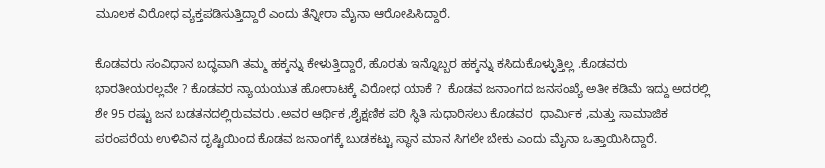ಮೂಲಕ ವಿರೋಧ ವ್ಯಕ್ತಪಡಿಸುತ್ತಿದ್ದಾರೆ ಎಂದು ತೆನ್ನೀರಾ ಮೈನಾ ಆರೋಪಿಸಿದ್ದಾರೆ.

ಕೊಡವರು ಸಂವಿಧಾನ ಬದ್ಧವಾಗಿ ತಮ್ಮ ಹಕ್ಕನ್ನು ಕೇಳುತ್ತಿದ್ದಾರೆ, ಹೊರತು ಇನ್ನೊಬ್ಬರ ಹಕ್ಕನ್ನು ಕಸಿದುಕೊಳ್ಳುತ್ತಿಲ್ಲ .ಕೊಡವರು ಭಾರತೀಯರಲ್ಲವೇ ? ಕೊಡವರ ನ್ಯಾಯಯುತ ಹೋರಾಟಕ್ಕೆ ವಿರೋಧ ಯಾಕೆ ?  ಕೊಡವ ಜನಾಂಗದ ಜನಸಂಖ್ಯೆ ಅತೀ ಕಡಿಮೆ ಇದ್ದು ಅದರಲ್ಲಿ ಶೇ 95 ರಷ್ಟು ಜನ ಬಡತನದಲ್ಲಿರುವವರು .ಅವರ ಆರ್ಥಿಕ ,ಶೈಕ್ಷಣಿಕ ಪರಿ ಸ್ಥಿತಿ ಸುಧಾರಿಸಲು ಕೊಡವರ  ಧಾರ್ಮಿಕ ,ಮತ್ತು ಸಾಮಾಜಿಕ ಪರಂಪರೆಯ ಉಳಿವಿನ ದೃಷ್ಟಿಯಿಂದ ಕೊಡವ ಜನಾಂಗಕ್ಕೆ ಬುಡಕಟ್ಟು ಸ್ಥಾನ ಮಾನ ಸಿಗಲೇ ಬೇಕು ಎಂದು ಮೈನಾ ಒತ್ತಾಯಿಸಿದ್ದಾರೆ.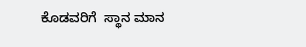ಕೊಡವರಿಗೆ  ಸ್ಥಾನ ಮಾನ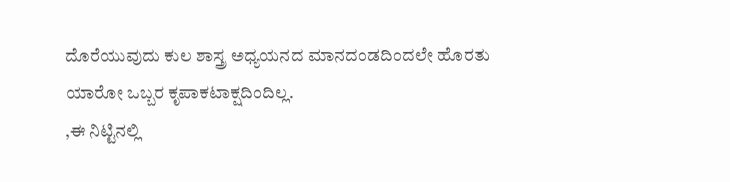ದೊರೆಯುವುದು ಕುಲ ಶಾಸ್ತ್ರ ಅಧ್ಯಯನದ ಮಾನದಂಡದಿಂದಲೇ ಹೊರತು  ಯಾರೋ ಒಬ್ಬರ ಕೃಪಾಕಟಾಕ್ಷದಿಂದಿಲ್ಲ.
,ಈ ನಿಟ್ಟಿನಲ್ಲಿ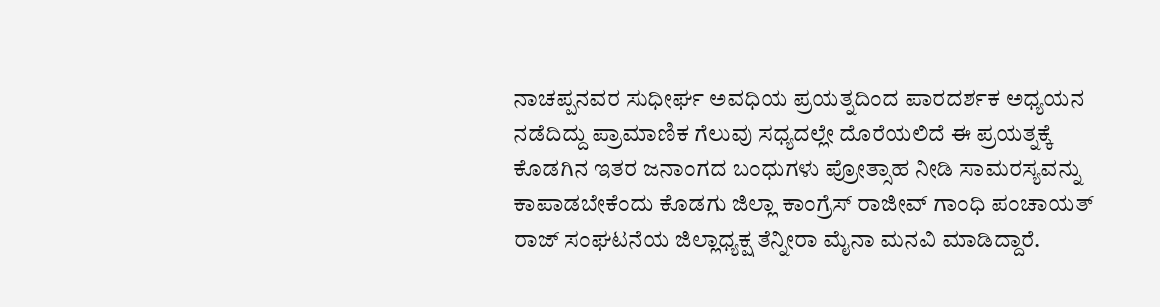ನಾಚಪ್ಪನವರ ಸುಧೀರ್ಘ ಅವಧಿಯ ಪ್ರಯತ್ನದಿಂದ ಪಾರದರ್ಶಕ ಅಧ್ಯಯನ ನಡೆದಿದ್ದು ಪ್ರಾಮಾಣಿಕ ಗೆಲುವು ಸಧ್ಯದಲ್ಲೇ ದೊರೆಯಲಿದೆ ಈ ಪ್ರಯತ್ನಕ್ಕೆ ಕೊಡಗಿನ ಇತರ ಜನಾಂಗದ ಬಂಧುಗಳು ಪ್ರೋತ್ಸಾಹ ನೀಡಿ ಸಾಮರಸ್ಯವನ್ನು ಕಾಪಾಡಬೇಕೆಂದು‌ ಕೊಡಗು ಜಿಲ್ಲಾ ಕಾಂಗ್ರೆಸ್ ರಾಜೀವ್ ಗಾಂಧಿ ಪಂಚಾಯತ್ ರಾಜ್ ಸಂಘಟನೆಯ ಜಿಲ್ಲಾಧ್ಯಕ್ಷ ತೆನ್ನೀರಾ ಮೈನಾ ಮನವಿ ಮಾಡಿದ್ದಾರೆ.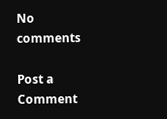No comments

Post a Comment